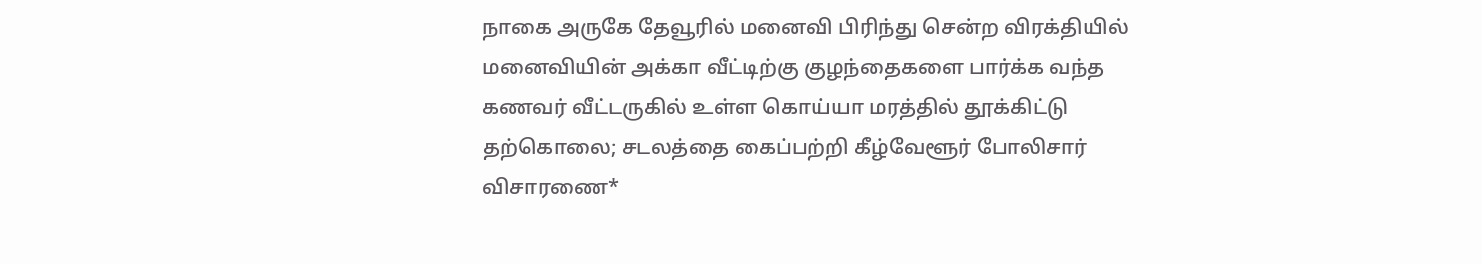நாகை அருகே தேவூரில் மனைவி பிரிந்து சென்ற விரக்தியில் மனைவியின் அக்கா வீட்டிற்கு குழந்தைகளை பார்க்க வந்த கணவர் வீட்டருகில் உள்ள கொய்யா மரத்தில் தூக்கிட்டு தற்கொலை; சடலத்தை கைப்பற்றி கீழ்வேளூர் போலிசார் விசாரணை*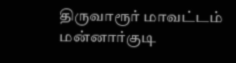திருவாரூர் மாவட்டம் மன்னார்குடி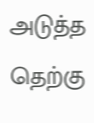அடுத்த தெற்கு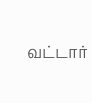வட்டார்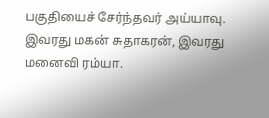பகுதியைச் சேர்ந்தவர் அய்யாவு. இவரது மகன் சுதாகரன், இவரது மனைவி ரம்யா.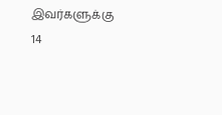இவர்களுக்கு 14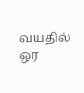வயதில் ஒர